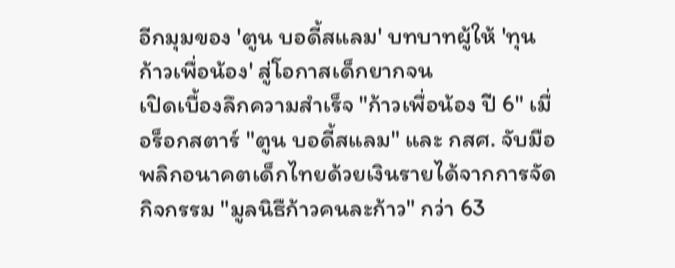อีกมุมของ 'ตูน บอดี้สแลม' บทบาทผู้ให้ 'ทุนก้าวเพื่อน้อง' สู่โอกาสเด็กยากจน
เปิดเบื้องลึกความสำเร็จ "ก้าวเพื่อน้อง ปี 6" เมื่อร็อกสตาร์ "ตูน บอดี้สแลม" และ กสศ. จับมือพลิกอนาคตเด็กไทยด้วยเงินรายได้จากการจัดกิจกรรม "มูลนิธืก้าวคนละก้าว" กว่า 63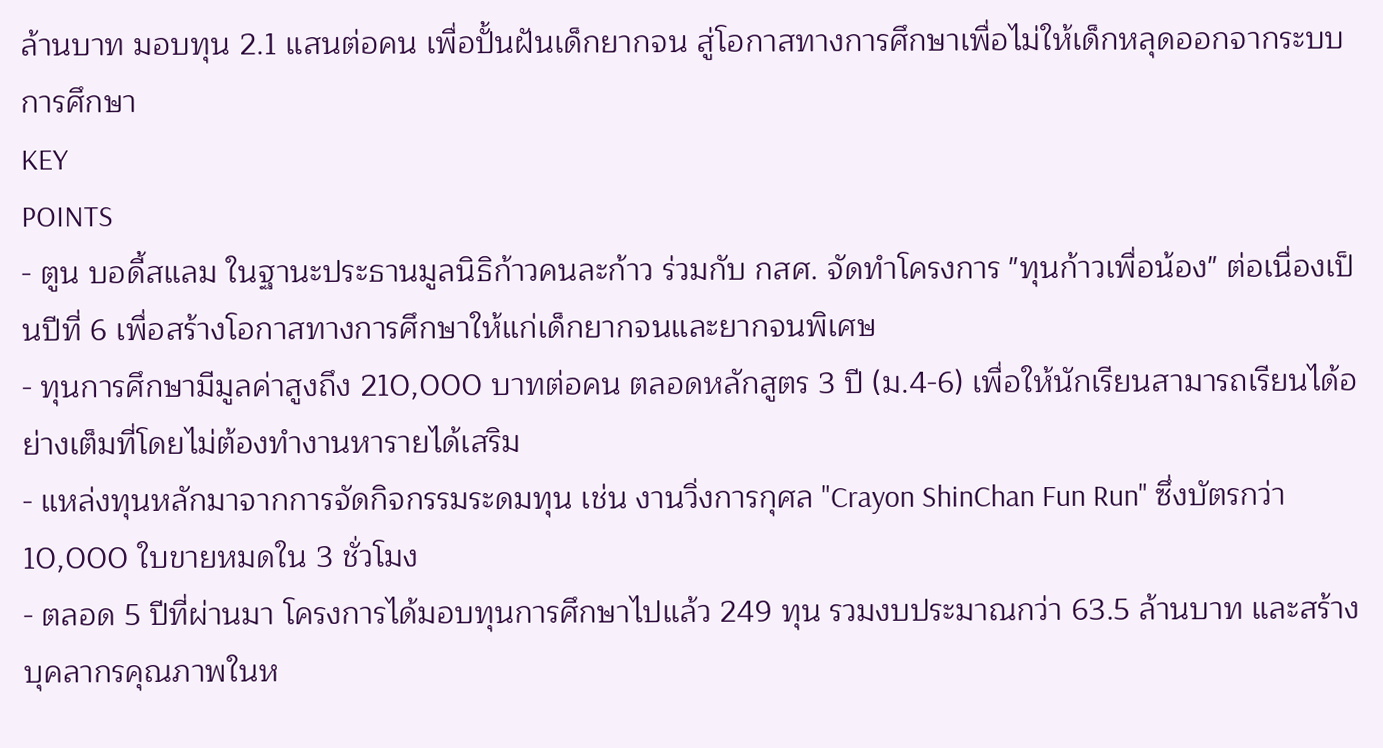ล้านบาท มอบทุน 2.1 แสนต่อคน เพื่อปั้นฝันเด็กยากจน สู่โอกาสทางการศึกษาเพื่อไม่ให้เด็กหลุดออกจากระบบการศึกษา
KEY
POINTS
- ตูน บอดี้สแลม ในฐานะประธานมูลนิธิก้าวคนละก้าว ร่วมกับ กสศ. จัดทำโครงการ "ทุนก้าวเพื่อน้อง" ต่อเนื่องเป็นปีที่ 6 เพื่อสร้างโอกาสทางการศึกษาให้แก่เด็กยากจนและยากจนพิเศษ
- ทุนการศึกษามีมูลค่าสูงถึง 210,000 บาทต่อคน ตลอดหลักสูตร 3 ปี (ม.4-6) เพื่อให้นักเรียนสามารถเรียนได้อย่างเต็มที่โดยไม่ต้องทำงานหารายได้เสริม
- แหล่งทุนหลักมาจากการจัดกิจกรรมระดมทุน เช่น งานวิ่งการกุศล "Crayon ShinChan Fun Run" ซึ่งบัตรกว่า 10,000 ใบขายหมดใน 3 ชั่วโมง
- ตลอด 5 ปีที่ผ่านมา โครงการได้มอบทุนการศึกษาไปแล้ว 249 ทุน รวมงบประมาณกว่า 63.5 ล้านบาท และสร้างบุคลากรคุณภาพในห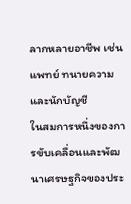ลากหลายอาชีพ เช่น แพทย์ ทนายความ และนักบัญชี
ในสมการหนึ่งของการขับเคลื่อนและพัฒนาเศรษฐกิจของประ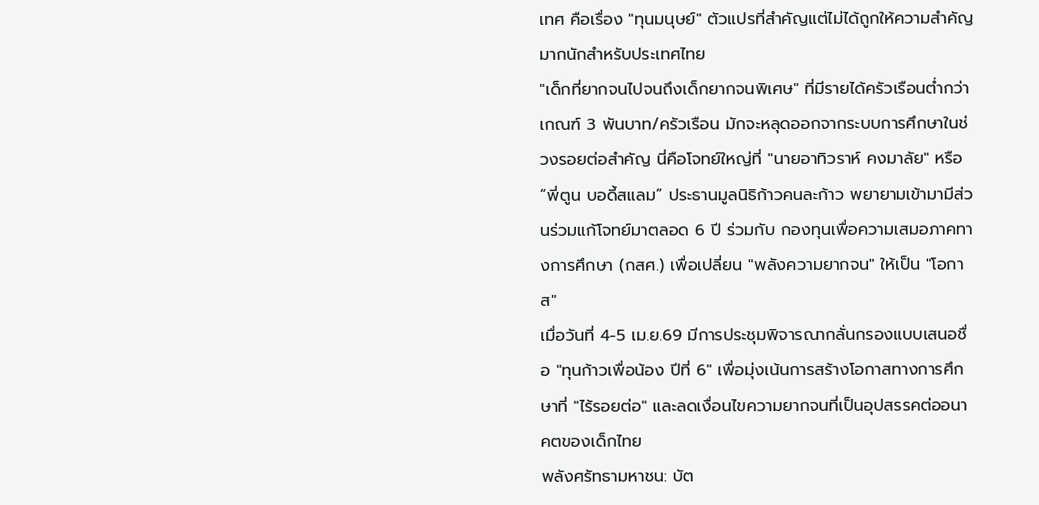เทศ คือเรื่อง "ทุนมนุษย์" ตัวแปรที่สำคัญแต่ไม่ได้ถูกให้ความสำคัญมากนักสำหรับประเทศไทย
"เด็กที่ยากจนไปจนถึงเด็กยากจนพิเศษ" ที่มีรายได้ครัวเรือนต่ำกว่าเกณฑ์ 3 พันบาท/ครัวเรือน มักจะหลุดออกจากระบบการศึกษาในช่วงรอยต่อสำคัญ นี่คือโจทย์ใหญ่ที่ "นายอาทิวราห์ คงมาลัย" หรือ “พี่ตูน บอดี้สแลม” ประธานมูลนิธิก้าวคนละก้าว พยายามเข้ามามีส่วนร่วมแก้โจทย์มาตลอด 6 ปี ร่วมกับ กองทุนเพื่อความเสมอภาคทางการศึกษา (กสศ.) เพื่อเปลี่ยน "พลังความยากจน" ให้เป็น "โอกาส"
เมื่อวันที่ 4-5 เม.ย.69 มีการประชุมพิจารณากลั่นกรองแบบเสนอชื่อ "ทุนก้าวเพื่อน้อง ปีที่ 6" เพื่อมุ่งเน้นการสร้างโอกาสทางการศึกษาที่ "ไร้รอยต่อ" และลดเงื่อนไขความยากจนที่เป็นอุปสรรคต่ออนาคตของเด็กไทย
พลังศรัทธามหาชน: บัต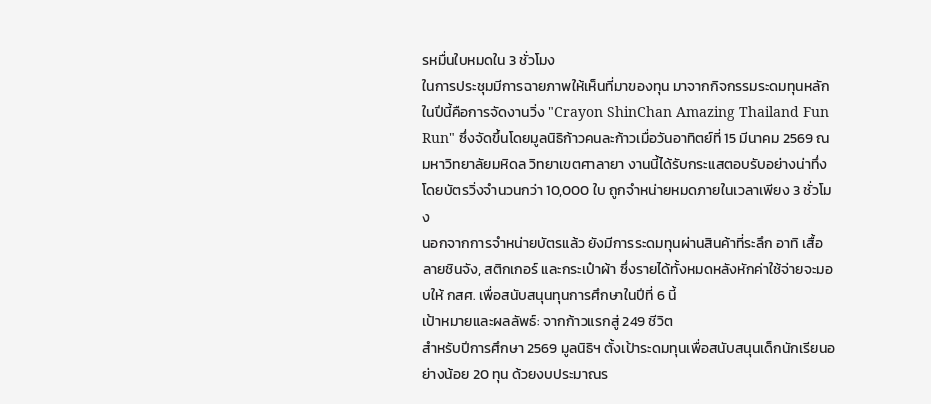รหมื่นใบหมดใน 3 ชั่วโมง
ในการประชุมมีการฉายภาพให้เห็นที่มาของทุน มาจากกิจกรรมระดมทุนหลักในปีนี้คือการจัดงานวิ่ง "Crayon ShinChan Amazing Thailand Fun Run" ซึ่งจัดขึ้นโดยมูลนิธิก้าวคนละก้าวเมื่อวันอาทิตย์ที่ 15 มีนาคม 2569 ณ มหาวิทยาลัยมหิดล วิทยาเขตศาลายา งานนี้ได้รับกระแสตอบรับอย่างน่าทึ่ง โดยบัตรวิ่งจำนวนกว่า 10,000 ใบ ถูกจำหน่ายหมดภายในเวลาเพียง 3 ชั่วโมง
นอกจากการจำหน่ายบัตรแล้ว ยังมีการระดมทุนผ่านสินค้าที่ระลึก อาทิ เสื้อลายชินจัง, สติกเกอร์ และกระเป๋าผ้า ซึ่งรายได้ทั้งหมดหลังหักค่าใช้จ่ายจะมอบให้ กสศ. เพื่อสนับสนุนทุนการศึกษาในปีที่ 6 นี้
เป้าหมายและผลลัพธ์: จากก้าวแรกสู่ 249 ชีวิต
สำหรับปีการศึกษา 2569 มูลนิธิฯ ตั้งเป้าระดมทุนเพื่อสนับสนุนเด็กนักเรียนอย่างน้อย 20 ทุน ด้วยงบประมาณร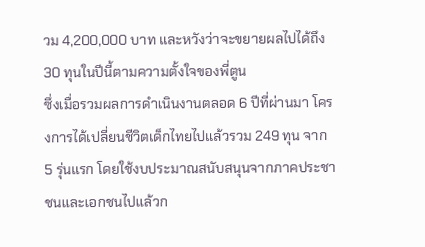วม 4,200,000 บาท และหวังว่าจะขยายผลไปได้ถึง 30 ทุนในปีนี้ตามความตั้งใจของพี่ตูน
ซึ่งเมื่อรวมผลการดำเนินงานตลอด 6 ปีที่ผ่านมา โครงการได้เปลี่ยนชีวิตเด็กไทยไปแล้วรวม 249 ทุน จาก 5 รุ่นแรก โดยใช้งบประมาณสนับสนุนจากภาคประชาชนและเอกชนไปแล้วก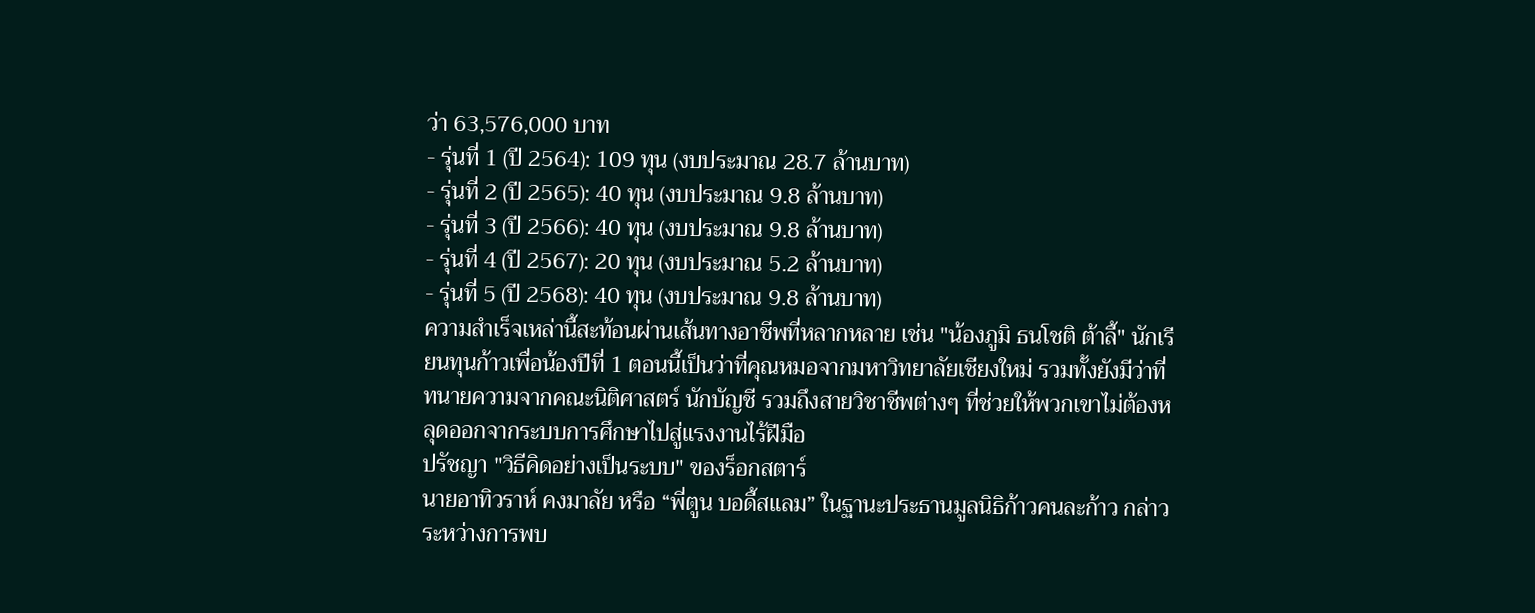ว่า 63,576,000 บาท
- รุ่นที่ 1 (ปี 2564): 109 ทุน (งบประมาณ 28.7 ล้านบาท)
- รุ่นที่ 2 (ปี 2565): 40 ทุน (งบประมาณ 9.8 ล้านบาท)
- รุ่นที่ 3 (ปี 2566): 40 ทุน (งบประมาณ 9.8 ล้านบาท)
- รุ่นที่ 4 (ปี 2567): 20 ทุน (งบประมาณ 5.2 ล้านบาท)
- รุ่นที่ 5 (ปี 2568): 40 ทุน (งบประมาณ 9.8 ล้านบาท)
ความสำเร็จเหล่านี้สะท้อนผ่านเส้นทางอาชีพที่หลากหลาย เช่น "น้องภูมิ ธนโชติ ต้าลี้" นักเรียนทุนก้าวเพื่อน้องปีที่ 1 ตอนนี้เป็นว่าที่คุณหมอจากมหาวิทยาลัยเชียงใหม่ รวมทั้งยังมีว่าที่ทนายความจากคณะนิติศาสตร์ นักบัญชี รวมถึงสายวิชาชีพต่างๆ ที่ช่วยให้พวกเขาไม่ต้องหลุดออกจากระบบการศึกษาไปสู่แรงงานไร้ฝีมือ
ปรัชญา "วิธีคิดอย่างเป็นระบบ" ของร็อกสตาร์
นายอาทิวราห์ คงมาลัย หรือ “พี่ตูน บอดี้สแลม” ในฐานะประธานมูลนิธิก้าวคนละก้าว กล่าวระหว่างการพบ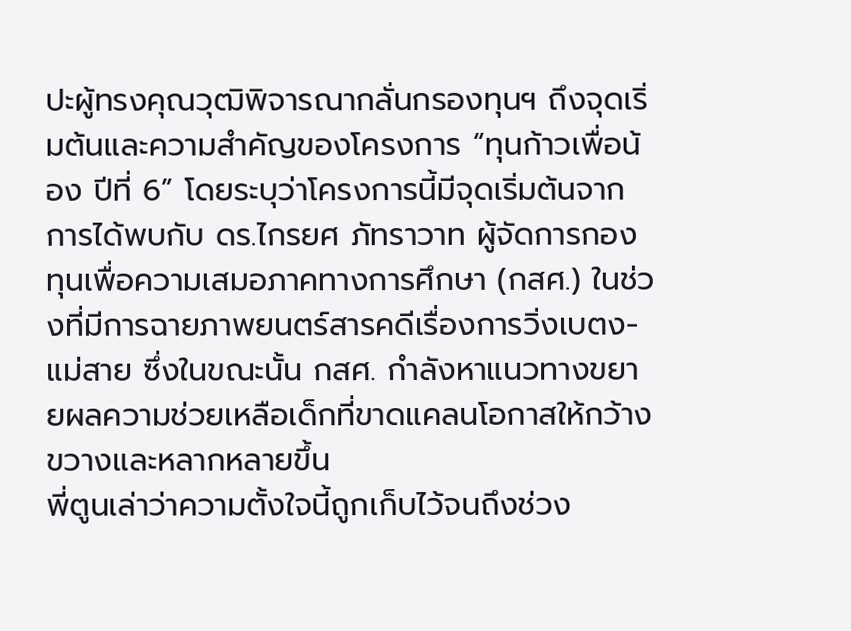ปะผู้ทรงคุณวุฒิพิจารณากลั่นกรองทุนฯ ถึงจุดเริ่มต้นและความสำคัญของโครงการ “ทุนก้าวเพื่อน้อง ปีที่ 6” โดยระบุว่าโครงการนี้มีจุดเริ่มต้นจากการได้พบกับ ดร.ไกรยศ ภัทราวาท ผู้จัดการกองทุนเพื่อความเสมอภาคทางการศึกษา (กสศ.) ในช่วงที่มีการฉายภาพยนตร์สารคดีเรื่องการวิ่งเบตง-แม่สาย ซึ่งในขณะนั้น กสศ. กำลังหาแนวทางขยายผลความช่วยเหลือเด็กที่ขาดแคลนโอกาสให้กว้างขวางและหลากหลายขึ้น
พี่ตูนเล่าว่าความตั้งใจนี้ถูกเก็บไว้จนถึงช่วง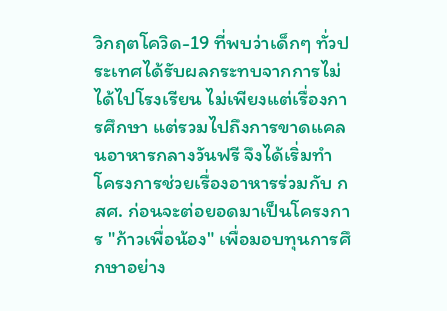วิกฤตโควิด-19 ที่พบว่าเด็กๆ ทั่วประเทศได้รับผลกระทบจากการไม่ได้ไปโรงเรียน ไม่เพียงแต่เรื่องการศึกษา แต่รวมไปถึงการขาดแคลนอาหารกลางวันฟรี จึงได้เริ่มทำโครงการช่วยเรื่องอาหารร่วมกับ กสศ. ก่อนจะต่อยอดมาเป็นโครงการ "ก้าวเพื่อน้อง" เพื่อมอบทุนการศึกษาอย่าง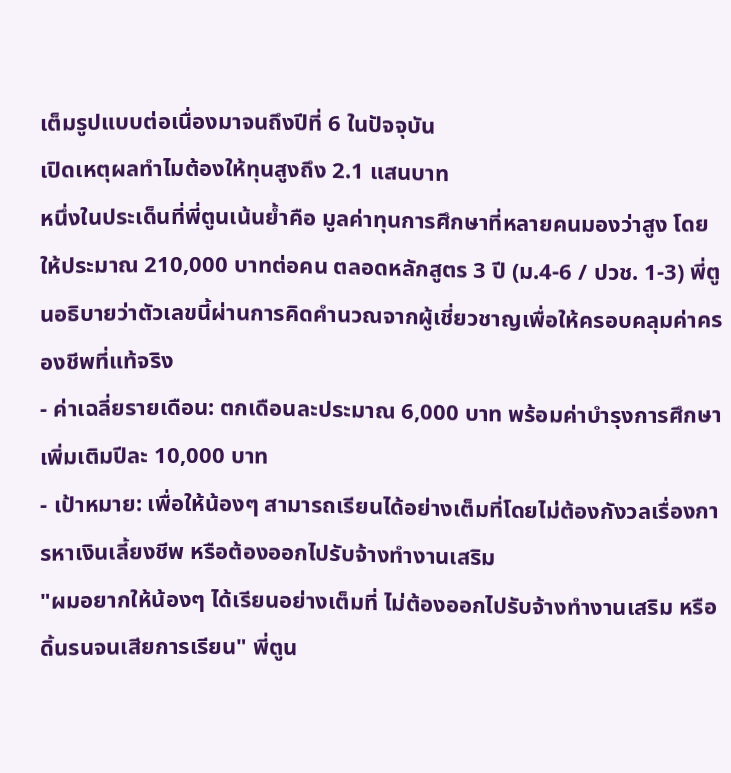เต็มรูปแบบต่อเนื่องมาจนถึงปีที่ 6 ในปัจจุบัน
เปิดเหตุผลทำไมต้องให้ทุนสูงถึง 2.1 แสนบาท
หนึ่งในประเด็นที่พี่ตูนเน้นย้ำคือ มูลค่าทุนการศึกษาที่หลายคนมองว่าสูง โดยให้ประมาณ 210,000 บาทต่อคน ตลอดหลักสูตร 3 ปี (ม.4-6 / ปวช. 1-3) พี่ตูนอธิบายว่าตัวเลขนี้ผ่านการคิดคำนวณจากผู้เชี่ยวชาญเพื่อให้ครอบคลุมค่าครองชีพที่แท้จริง
- ค่าเฉลี่ยรายเดือน: ตกเดือนละประมาณ 6,000 บาท พร้อมค่าบำรุงการศึกษาเพิ่มเติมปีละ 10,000 บาท
- เป้าหมาย: เพื่อให้น้องๆ สามารถเรียนได้อย่างเต็มที่โดยไม่ต้องกังวลเรื่องการหาเงินเลี้ยงชีพ หรือต้องออกไปรับจ้างทำงานเสริม
"ผมอยากให้น้องๆ ได้เรียนอย่างเต็มที่ ไม่ต้องออกไปรับจ้างทำงานเสริม หรือดิ้นรนจนเสียการเรียน" พี่ตูน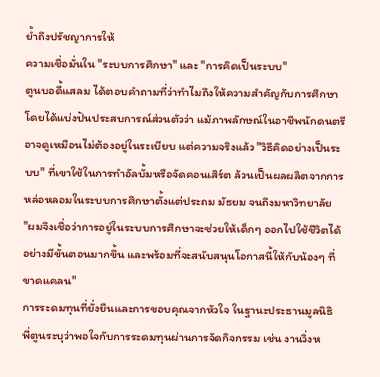ย้ำถึงปรัชญาการให้
ความเชื่อมั่นใน "ระบบการศึกษา" และ "การคิดเป็นระบบ"
ตูนบอดี้แสลม ได้ตอบคำถามที่ว่าทำไมถึงให้ความสำคัญกับการศึกษา โดยได้แบ่งปันประสบการณ์ส่วนตัวว่า แม้ภาพลักษณ์ในอาชีพนักดนตรีอาจดูเหมือนไม่ต้องอยู่ในระเบียบ แต่ความจริงแล้ว "วิธีคิดอย่างเป็นระบบ" ที่เขาใช้ในการทำอัลบั้มหรือจัดคอนเสิร์ต ล้วนเป็นผลผลิตจากการหล่อหลอมในระบบการศึกษาตั้งแต่ประถม มัธยม จนถึงมหาวิทยาลัย
"ผมจึงเชื่อว่าการอยู่ในระบบการศึกษาจะช่วยให้เด็กๆ ออกไปใช้ชีวิตได้อย่างมีขั้นตอนมากขึ้น และพร้อมที่จะสนับสนุนโอกาสนี้ให้กับน้องๆ ที่ขาดแคลน"
การระดมทุนที่ยั่งยืนและการขอบคุณจากหัวใจ ในฐานะประธานมูลนิธิ
พี่ตูนระบุว่าพอใจกับการระดมทุนผ่านการจัดกิจกรรม เช่น งานวิ่งห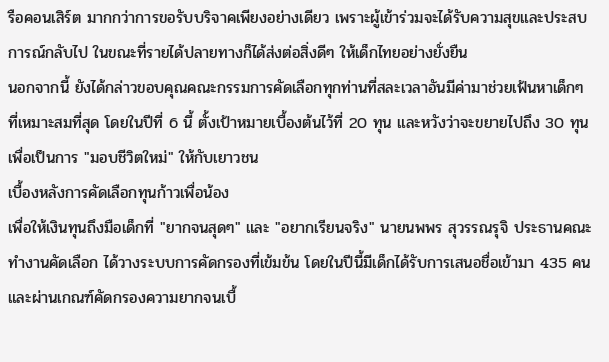รือคอนเสิร์ต มากกว่าการขอรับบริจาคเพียงอย่างเดียว เพราะผู้เข้าร่วมจะได้รับความสุขและประสบการณ์กลับไป ในขณะที่รายได้ปลายทางก็ได้ส่งต่อสิ่งดีๆ ให้เด็กไทยอย่างยั่งยืน
นอกจากนี้ ยังได้กล่าวขอบคุณคณะกรรมการคัดเลือกทุกท่านที่สละเวลาอันมีค่ามาช่วยเฟ้นหาเด็กๆ ที่เหมาะสมที่สุด โดยในปีที่ 6 นี้ ตั้งเป้าหมายเบื้องต้นไว้ที่ 20 ทุน และหวังว่าจะขยายไปถึง 30 ทุน เพื่อเป็นการ "มอบชีวิตใหม่" ให้กับเยาวชน
เบื้องหลังการคัดเลือกทุนก้าวเพื่อน้อง
เพื่อให้เงินทุนถึงมือเด็กที่ "ยากจนสุดๆ" และ "อยากเรียนจริง" นายนพพร สุวรรณรุจิ ประธานคณะทำงานคัดเลือก ได้วางระบบการคัดกรองที่เข้มข้น โดยในปีนี้มีเด็กได้รับการเสนอชื่อเข้ามา 435 คน และผ่านเกณฑ์คัดกรองความยากจนเบื้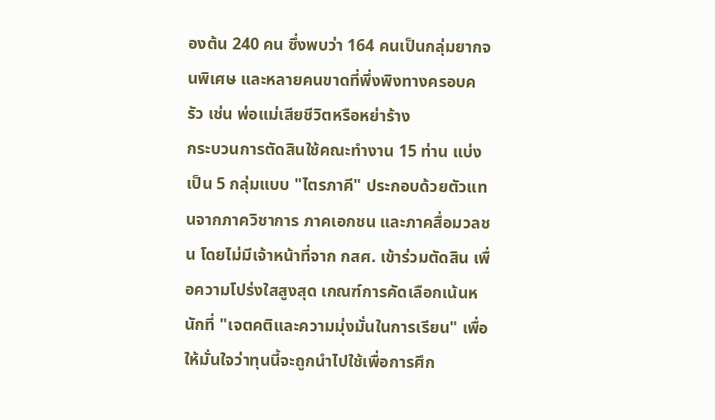องต้น 240 คน ซึ่งพบว่า 164 คนเป็นกลุ่มยากจนพิเศษ และหลายคนขาดที่พึ่งพิงทางครอบครัว เช่น พ่อแม่เสียชีวิตหรือหย่าร้าง
กระบวนการตัดสินใช้คณะทำงาน 15 ท่าน แบ่งเป็น 5 กลุ่มแบบ "ไตรภาคี" ประกอบด้วยตัวแทนจากภาควิชาการ ภาคเอกชน และภาคสื่อมวลชน โดยไม่มีเจ้าหน้าที่จาก กสศ. เข้าร่วมตัดสิน เพื่อความโปร่งใสสูงสุด เกณฑ์การคัดเลือกเน้นหนักที่ "เจตคติและความมุ่งมั่นในการเรียน" เพื่อให้มั่นใจว่าทุนนี้จะถูกนำไปใช้เพื่อการศึก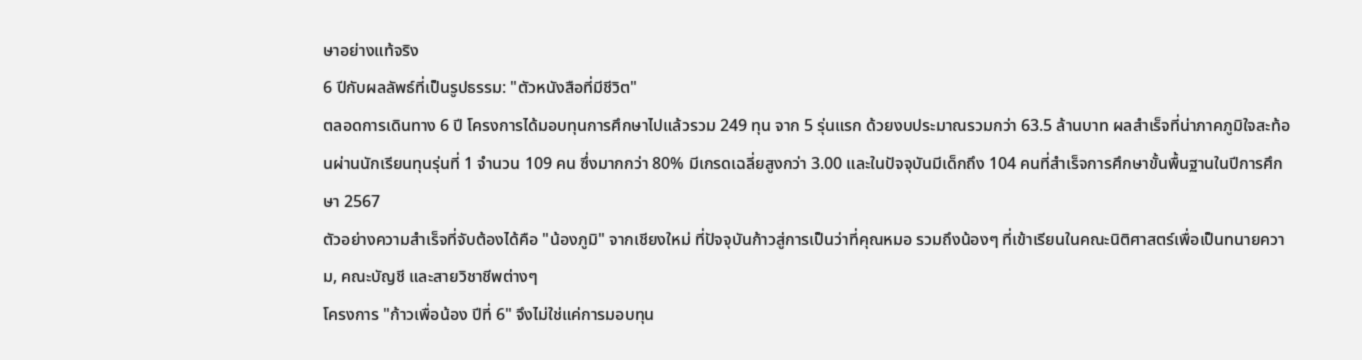ษาอย่างแท้จริง
6 ปีกับผลลัพธ์ที่เป็นรูปธรรม: "ตัวหนังสือที่มีชีวิต"
ตลอดการเดินทาง 6 ปี โครงการได้มอบทุนการศึกษาไปแล้วรวม 249 ทุน จาก 5 รุ่นแรก ด้วยงบประมาณรวมกว่า 63.5 ล้านบาท ผลสำเร็จที่น่าภาคภูมิใจสะท้อนผ่านนักเรียนทุนรุ่นที่ 1 จำนวน 109 คน ซึ่งมากกว่า 80% มีเกรดเฉลี่ยสูงกว่า 3.00 และในปัจจุบันมีเด็กถึง 104 คนที่สำเร็จการศึกษาขั้นพื้นฐานในปีการศึกษา 2567
ตัวอย่างความสำเร็จที่จับต้องได้คือ "น้องภูมิ" จากเชียงใหม่ ที่ปัจจุบันก้าวสู่การเป็นว่าที่คุณหมอ รวมถึงน้องๆ ที่เข้าเรียนในคณะนิติศาสตร์เพื่อเป็นทนายความ, คณะบัญชี และสายวิชาชีพต่างๆ
โครงการ "ก้าวเพื่อน้อง ปีที่ 6" จึงไม่ใช่แค่การมอบทุน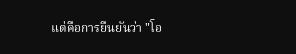แต่คือการยืนยันว่า "โอ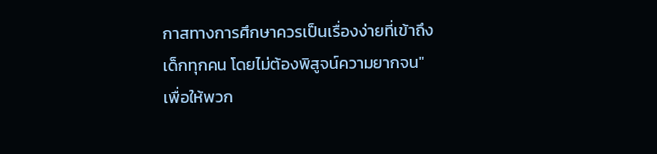กาสทางการศึกษาควรเป็นเรื่องง่ายที่เข้าถึงเด็กทุกคน โดยไม่ต้องพิสูจน์ความยากจน" เพื่อให้พวก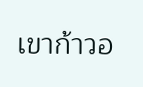เขาก้าวอ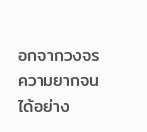อกจากวงจรความยากจนได้อย่าง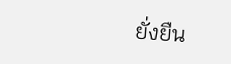ยั่งยืน